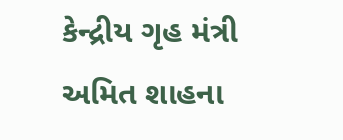કેન્દ્રીય ગૃહ મંત્રી અમિત શાહના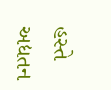હસ્તે અદ્યતન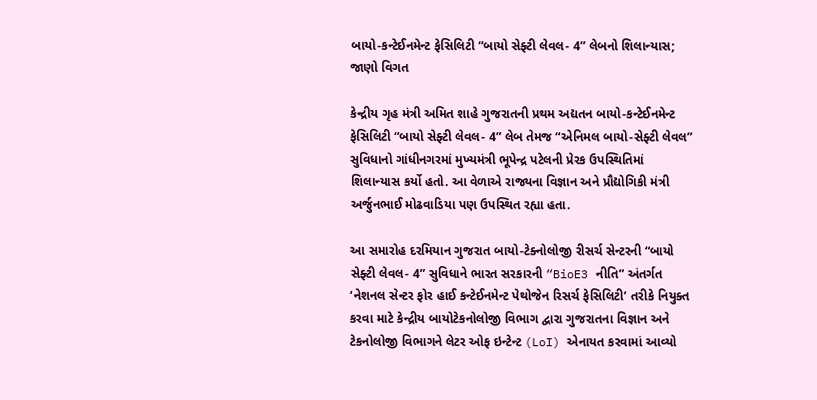બાયો-કન્ટેઈનમેન્ટ ફેસિલિટી “બાયો સેફ્ટી લેવલ- 4” લેબનો શિલાન્યાસ; જાણો વિગત

કેન્દ્રીય ગૃહ મંત્રી અમિત શાહે ગુજરાતની પ્રથમ અદ્યતન બાયો-કન્ટેઈનમેન્ટ ફેસિલિટી “બાયો સેફ્ટી લેવલ- 4” લેબ તેમજ “એનિમલ બાયો-સેફ્ટી લેવલ” સુવિધાનો ગાંધીનગરમાં મુખ્યમંત્રી ભૂપેન્દ્ર પટેલની પ્રેરક ઉપસ્થિતિમાં શિલાન્યાસ કર્યો હતો. આ વેળાએ રાજ્યના વિજ્ઞાન અને પ્રૌદ્યોગિકી મંત્રી અર્જુનભાઈ મોઢવાડિયા પણ ઉપસ્થિત રહ્યા હતા.

આ સમારોહ દરમિયાન ગુજરાત બાયો-ટેક્નોલોજી રીસર્ચ સેન્ટરની “બાયો સેફ્ટી લેવલ- 4” સુવિધાને ભારત સરકારની “BioE3 નીતિ” અંતર્ગત ‘નેશનલ સેન્ટર ફોર હાઈ કન્ટેઈનમેન્ટ પેથોજેન રિસર્ચ ફેસિલિટી’ તરીકે નિયુક્ત કરવા માટે કેન્દ્રીય બાયોટેકનોલોજી વિભાગ દ્વારા ગુજરાતના વિજ્ઞાન અને ટેકનોલોજી વિભાગને લેટર ઓફ ઇન્ટેન્ટ (LoI) એનાયત કરવામાં આવ્યો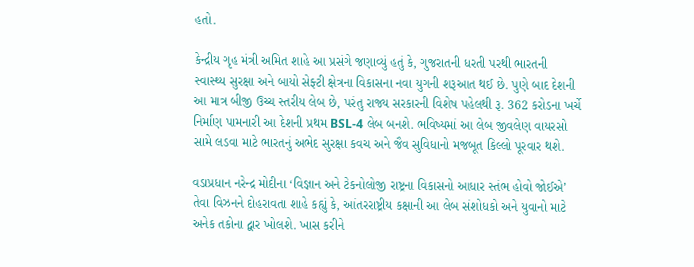હતો.

કેન્દ્રીય ગૃહ મંત્રી અમિત શાહે આ પ્રસંગે જણાવ્યું હતું કે, ગુજરાતની ધરતી પરથી ભારતની સ્વાસ્થ્ય સુરક્ષા અને બાયો સેફ્ટી ક્ષેત્રના વિકાસના નવા યુગની શરૂઆત થઈ છે. પુણે બાદ દેશની આ માત્ર બીજી ઉચ્ચ સ્તરીય લેબ છે, પરંતુ રાજ્ય સરકારની વિશેષ પહેલથી રૂ. 362 કરોડના ખર્ચે નિર્માણ પામનારી આ દેશની પ્રથમ BSL-4 લેબ બનશે. ભવિષ્યમાં આ લેબ જીવલેણ વાયરસો સામે લડવા માટે ભારતનું અભેદ સુરક્ષા કવચ અને જૈવ સુવિધાનો મજબૂત કિલ્લો પૂરવાર થશે.

વડાપ્રધાન નરેન્દ્ર મોદીના ‘વિજ્ઞાન અને ટેકનોલોજી રાષ્ટ્રના વિકાસનો આધાર સ્તંભ હોવો જોઈએ’ તેવા વિઝનને દોહરાવતા શાહે કહ્યું કે, આંતરરાષ્ટ્રીય કક્ષાની આ લેબ સંશોધકો અને યુવાનો માટે અનેક તકોના દ્વાર ખોલશે. ખાસ કરીને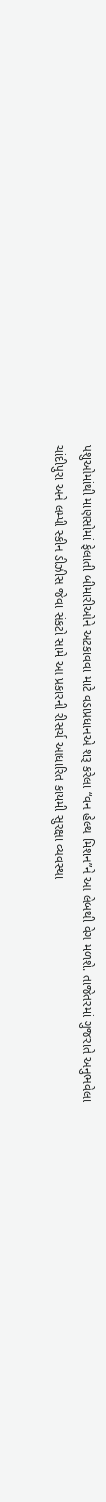પશુઓમાંથી માણસોમાં ફેલાતી બીમારીઓને અટકાવવા માટે વડાપ્રધાનએ શરૂ કરેલા “વન હેલ્થ મિશન”ને આ લેબથી વેગ મળશે. તાજેતરમાં ગુજરાતે અનુભવેલા ચાંદીપુરા અને લમ્પી સ્કીન ડીઝીસ જેવા સંકટો સામે આ પ્રકારની રીસર્ચ આધારિત કાયમી સુરક્ષા વ્યવસ્થા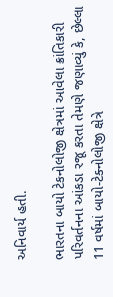અનિવાર્ય હતી.

ભારતના બાયો ટેકનોલોજી ક્ષેત્રમાં આવેલા ક્રાંતિકારી પરિવર્તનના આંકડા રજૂ કરતા તેમણે જણાવ્યું કે, છેલ્લા 11 વર્ષમાં બાયો-ટેક્નોલોજી ક્ષેત્રે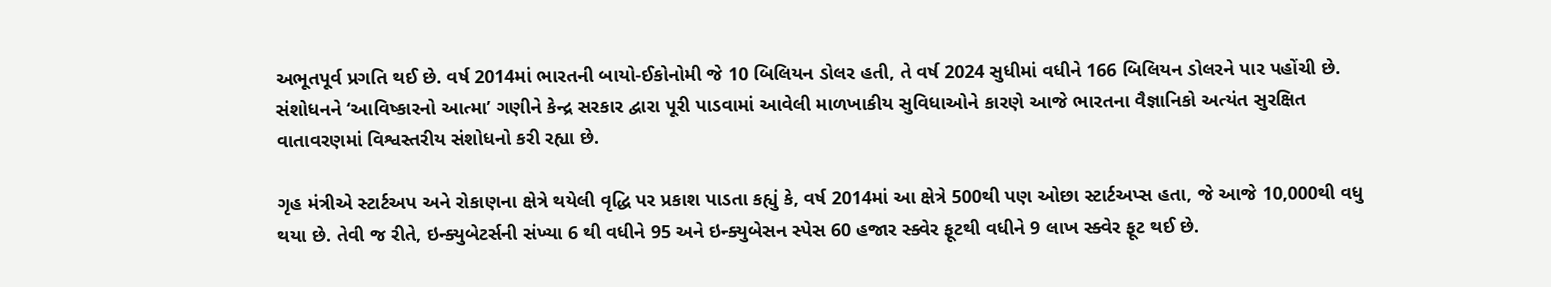અભૂતપૂર્વ પ્રગતિ થઈ છે. વર્ષ 2014માં ભારતની બાયો-ઈકોનોમી જે 10 બિલિયન ડોલર હતી, તે વર્ષ 2024 સુધીમાં વધીને 166 બિલિયન ડોલરને પાર પહોંચી છે. સંશોધનને ‘આવિષ્કારનો આત્મા’ ગણીને કેન્દ્ર સરકાર દ્વારા પૂરી પાડવામાં આવેલી માળખાકીય સુવિધાઓને કારણે આજે ભારતના વૈજ્ઞાનિકો અત્યંત સુરક્ષિત વાતાવરણમાં વિશ્વસ્તરીય સંશોધનો કરી રહ્યા છે.

ગૃહ મંત્રીએ સ્ટાર્ટઅપ અને રોકાણના ક્ષેત્રે થયેલી વૃદ્ધિ પર પ્રકાશ પાડતા કહ્યું કે, વર્ષ 2014માં આ ક્ષેત્રે 500થી પણ ઓછા સ્ટાર્ટઅપ્સ હતા, જે આજે 10,000થી વધુ થયા છે. તેવી જ રીતે, ઇન્ક્યુબેટર્સની સંખ્યા 6 થી વધીને 95 અને ઇન્ક્યુબેસન સ્પેસ 60 હજાર સ્ક્વેર ફૂટથી વધીને 9 લાખ સ્ક્વેર ફૂટ થઈ છે.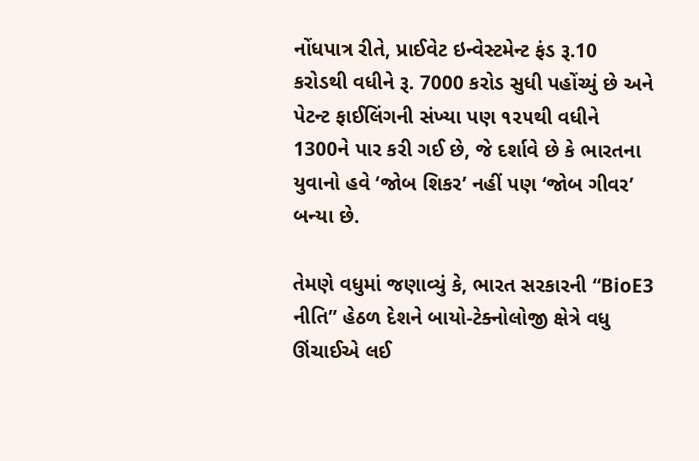નોંધપાત્ર રીતે, પ્રાઈવેટ ઇન્વેસ્ટમેન્ટ ફંડ રૂ.10 કરોડથી વધીને રૂ. 7000 કરોડ સુધી પહોંચ્યું છે અને પેટન્ટ ફાઈલિંગની સંખ્યા પણ ૧૨૫થી વધીને 1300ને પાર કરી ગઈ છે, જે દર્શાવે છે કે ભારતના યુવાનો હવે ‘જોબ શિકર’ નહીં પણ ‘જોબ ગીવર’ બન્યા છે.

તેમણે વધુમાં જણાવ્યું કે, ભારત સરકારની “BioE3 નીતિ” હેઠળ દેશને બાયો-ટેક્નોલોજી ક્ષેત્રે વધુ ઊંચાઈએ લઈ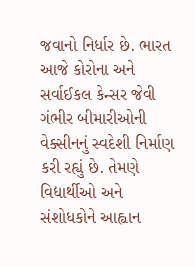જવાનો નિર્ધાર છે. ભારત આજે કોરોના અને સર્વાઈકલ કેન્સર જેવી ગંભીર બીમારીઓની વેક્સીનનું સ્વદેશી નિર્માણ કરી રહ્યું છે. તેમણે વિદ્યાર્થીઓ અને સંશોધકોને આહ્વાન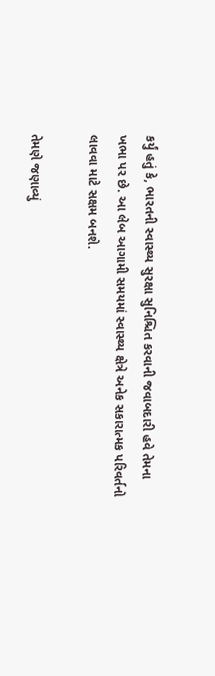કર્યું હતું કે, ભારતની સ્વાસ્થ્ય સુરક્ષા સુનિશ્ચિત કરવાની જવાબદારી હવે તેમના ખભા પર છે. આ લેબ આગામી સમયમાં સ્વાસ્થ્ય ક્ષેત્રે અનેક સકારાત્મક પરિવર્તનો લાવવા માટે સક્ષમ બનશે.

તેમણે જણાવ્યું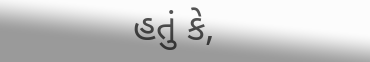હતું કે,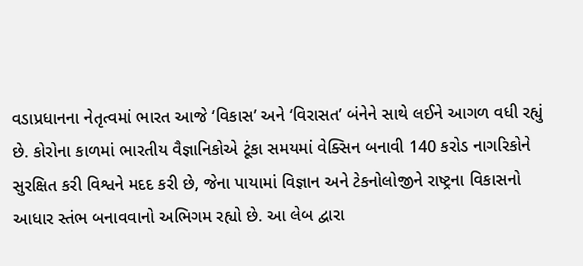વડાપ્રધાનના નેતૃત્વમાં ભારત આજે ‘વિકાસ’ અને ‘વિરાસત’ બંનેને સાથે લઈને આગળ વધી રહ્યું છે. કોરોના કાળમાં ભારતીય વૈજ્ઞાનિકોએ ટૂંકા સમયમાં વેક્સિન બનાવી 140 કરોડ નાગરિકોને સુરક્ષિત કરી વિશ્વને મદદ કરી છે, જેના પાયામાં વિજ્ઞાન અને ટેકનોલોજીને રાષ્ટ્રના વિકાસનો આધાર સ્તંભ બનાવવાનો અભિગમ રહ્યો છે. આ લેબ દ્વારા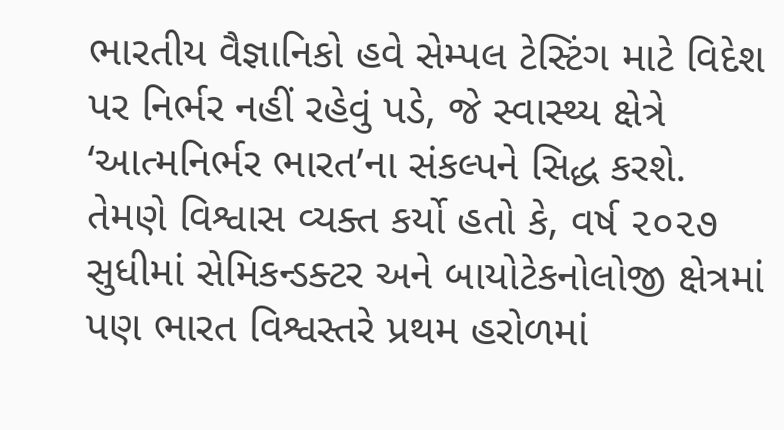ભારતીય વૈજ્ઞાનિકો હવે સેમ્પલ ટેસ્ટિંગ માટે વિદેશ પર નિર્ભર નહીં રહેવું પડે, જે સ્વાસ્થ્ય ક્ષેત્રે ‘આત્મનિર્ભર ભારત’ના સંકલ્પને સિદ્ધ કરશે. તેમણે વિશ્વાસ વ્યક્ત કર્યો હતો કે, વર્ષ ૨૦૨૭ સુધીમાં સેમિકન્ડક્ટર અને બાયોટેકનોલોજી ક્ષેત્રમાં પણ ભારત વિશ્વસ્તરે પ્રથમ હરોળમાં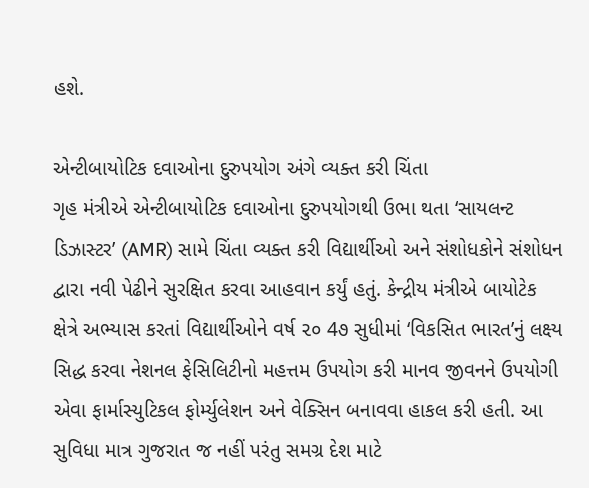હશે.

એન્ટીબાયોટિક દવાઓના દુરુપયોગ અંગે વ્યક્ત કરી ચિંતા
ગૃહ મંત્રીએ એન્ટીબાયોટિક દવાઓના દુરુપયોગથી ઉભા થતા ‘સાયલન્ટ ડિઝાસ્ટર’ (AMR) સામે ચિંતા વ્યક્ત કરી વિદ્યાર્થીઓ અને સંશોધકોને સંશોધન દ્વારા નવી પેઢીને સુરક્ષિત કરવા આહવાન કર્યું હતું. કેન્દ્રીય મંત્રીએ બાયોટેક ક્ષેત્રે અભ્યાસ કરતાં વિદ્યાર્થીઓને વર્ષ ૨૦ 4૭ સુધીમાં ‘વિકસિત ભારત’નું લક્ષ્ય સિદ્ધ કરવા નેશનલ ફેસિલિટીનો મહત્તમ ઉપયોગ કરી માનવ જીવનને ઉપયોગી એવા ફાર્માસ્યુટિકલ ફોર્મ્યુલેશન અને વેક્સિન બનાવવા હાકલ કરી હતી. આ સુવિધા માત્ર ગુજરાત જ નહીં પરંતુ સમગ્ર દેશ માટે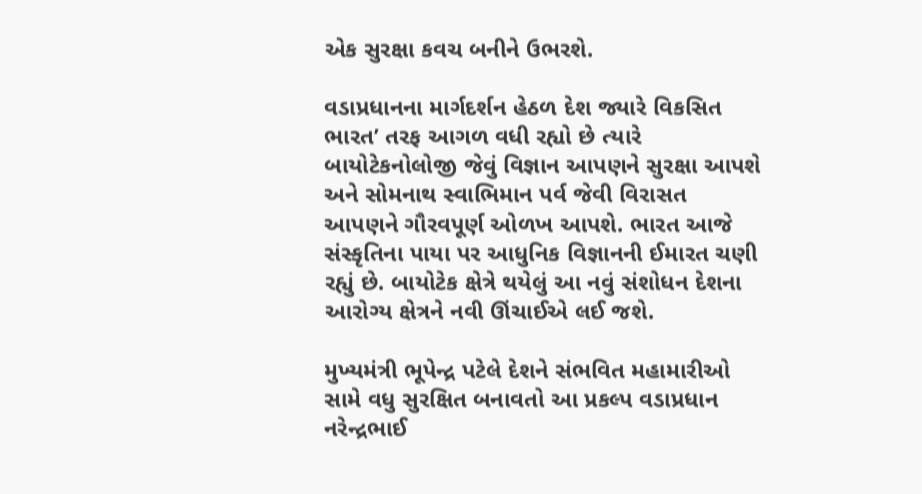એક સુરક્ષા કવચ બનીને ઉભરશે.

વડાપ્રધાનના માર્ગદર્શન હેઠળ દેશ જ્યારે વિકસિત ભારત’ તરફ આગળ વધી રહ્યો છે ત્યારે બાયોટેકનોલોજી જેવું વિજ્ઞાન આપણને સુરક્ષા આપશે અને સોમનાથ સ્વાભિમાન પર્વ જેવી વિરાસત આપણને ગૌરવપૂર્ણ ઓળખ આપશે. ભારત આજે સંસ્કૃતિના પાયા પર આધુનિક વિજ્ઞાનની ઈમારત ચણી રહ્યું છે. બાયોટેક ક્ષેત્રે થયેલું આ નવું સંશોધન દેશના આરોગ્ય ક્ષેત્રને નવી ઊંચાઈએ લઈ જશે.

મુખ્યમંત્રી ભૂપેન્દ્ર પટેલે દેશને સંભવિત મહામારીઓ સામે વધુ સુરક્ષિત બનાવતો આ પ્રકલ્પ વડાપ્રધાન નરેન્દ્રભાઈ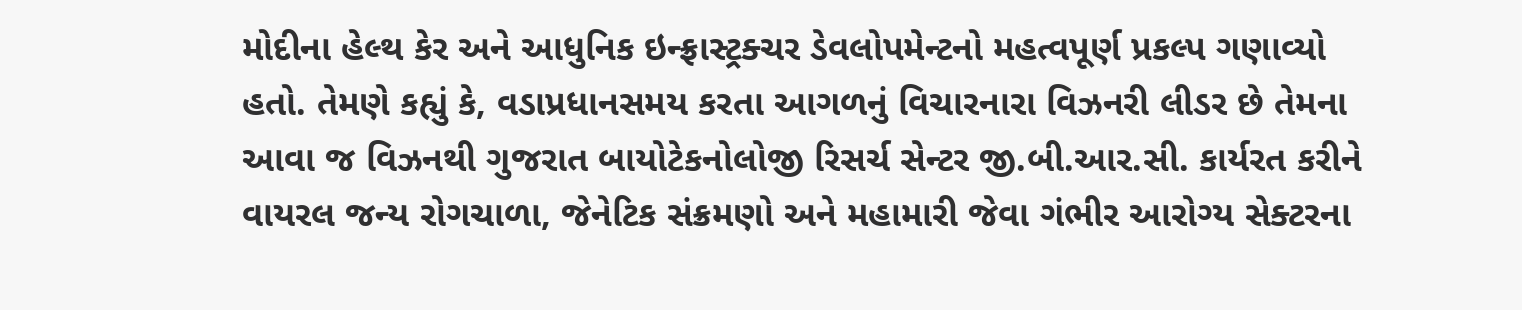મોદીના હેલ્થ કેર અને આધુનિક ઇન્ફ્રાસ્ટ્રક્ચર ડેવલોપમેન્ટનો મહત્વપૂર્ણ પ્રકલ્પ ગણાવ્યો હતો. તેમણે કહ્યું કે, વડાપ્રધાનસમય કરતા આગળનું વિચારનારા વિઝનરી લીડર છે તેમના આવા જ વિઝનથી ગુજરાત બાયોટેકનોલોજી રિસર્ચ સેન્ટર જી.બી.આર.સી. કાર્યરત કરીને વાયરલ જન્ય રોગચાળા, જેનેટિક સંક્રમણો અને મહામારી જેવા ગંભીર આરોગ્ય સેક્ટરના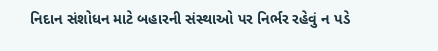નિદાન સંશોધન માટે બહારની સંસ્થાઓ પર નિર્ભર રહેવું ન પડે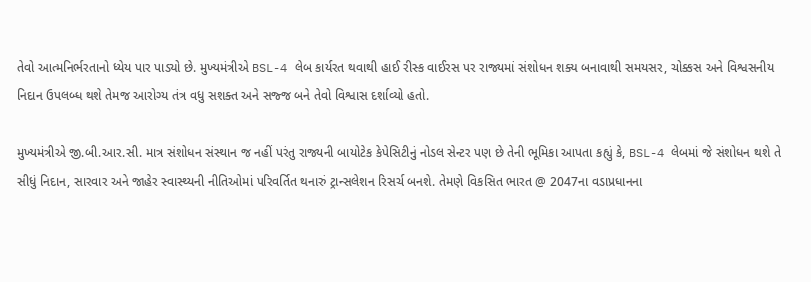તેવો આત્મનિર્ભરતાનો ધ્યેય પાર પાડ્યો છે. મુખ્યમંત્રીએ BSL-4 લેબ કાર્યરત થવાથી હાઈ રીસ્ક વાઈરસ પર રાજ્યમાં સંશોધન શક્ય બનાવાથી સમયસર, ચોક્કસ અને વિશ્વસનીય નિદાન ઉપલબ્ધ થશે તેમજ આરોગ્ય તંત્ર વધુ સશક્ત અને સજ્જ બને તેવો વિશ્વાસ દર્શાવ્યો હતો.

મુખ્યમંત્રીએ જી.બી.આર.સી. માત્ર સંશોધન સંસ્થાન જ નહીં પરંતુ રાજ્યની બાયોટેક કેપેસિટીનું નોડલ સેન્ટર પણ છે તેની ભૂમિકા આપતા કહ્યું કે, BSL-4 લેબમાં જે સંશોધન થશે તે સીધું નિદાન, સારવાર અને જાહેર સ્વાસ્થ્યની નીતિઓમાં પરિવર્તિત થનારું ટ્રાન્સલેશન રિસર્ચ બનશે. તેમણે વિકસિત ભારત @ 2047ના વડાપ્રધાનના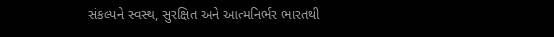સંકલ્પને સ્વસ્થ, સુરક્ષિત અને આત્મનિર્ભર ભારતથી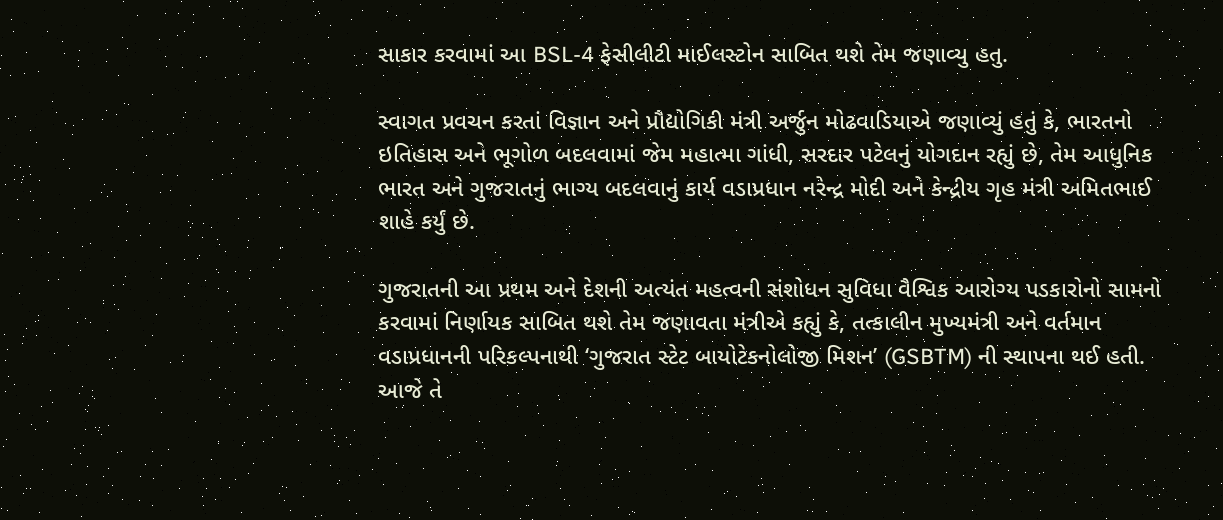સાકાર કરવામાં આ BSL-4 ફેસીલીટી માઈલસ્ટોન સાબિત થશે તેમ જણાવ્યુ હતુ.

સ્વાગત પ્રવચન કરતાં વિજ્ઞાન અને પ્રૌદ્યોગિકી મંત્રી અર્જુન મોઢવાડિયાએ જણાવ્યું હતું કે, ભારતનો ઇતિહાસ અને ભૂગોળ બદલવામાં જેમ મહાત્મા ગાંધી, સરદાર પટેલનું યોગદાન રહ્યું છે, તેમ આધુનિક ભારત અને ગુજરાતનું ભાગ્ય બદલવાનું કાર્ય વડાપ્રધાન નરેન્દ્ર મોદી અને કેન્દ્રીય ગૃહ મંત્રી અમિતભાઈ શાહે કર્યું છે.

ગુજરાતની આ પ્રથમ અને દેશની અત્યંત મહત્વની સંશોધન સુવિધા વૈશ્વિક આરોગ્ય પડકારોનો સામનો કરવામાં નિર્ણાયક સાબિત થશે તેમ જણાવતા મંત્રીએ કહ્યું કે, તત્કાલીન મુખ્યમંત્રી અને વર્તમાન વડાપ્રધાનની પરિકલ્પનાથી ‘ગુજરાત સ્ટેટ બાયોટેકનોલોજી મિશન’ (GSBTM) ની સ્થાપના થઈ હતી. આજે તે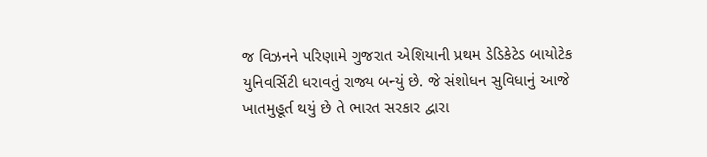જ વિઝનને પરિણામે ગુજરાત એશિયાની પ્રથમ ડેડિકેટેડ બાયોટેક યુનિવર્સિટી ધરાવતું રાજ્ય બન્યું છે. જે સંશોધન સુવિધાનું આજે ખાતમુહૂર્ત થયું છે તે ભારત સરકાર દ્વારા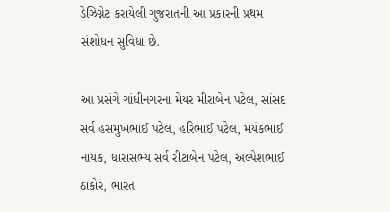ડેઝિગ્નેટ કરાયેલી ગુજરાતની આ પ્રકારની પ્રથમ સંશોધન સુવિધા છે.

આ પ્રસંગે ગાંધીનગરના મેયર મીરાબેન પટેલ, સાંસદ સર્વ હસમુખભાઈ પટેલ, હરિભાઈ પટેલ, મયંકભાઈ નાયક, ધારાસભ્ય સર્વ રીટાબેન પટેલ, અલ્પેશભાઈ ઠાકોર, ભારત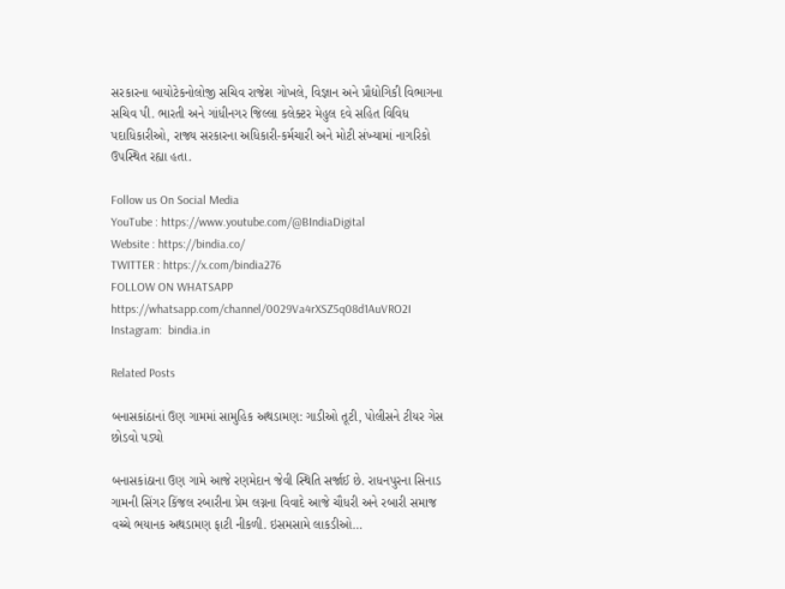સરકારના બાયોટેકનોલોજી સચિવ રાજેશ ગોખલે, વિજ્ઞાન અને પ્રૌદ્યોગિકી વિભાગના સચિવ પી. ભારતી અને ગાંધીનગર જિલ્લા કલેક્ટર મેહુલ દવે સહિત વિવિધ પદાધિકારીઓ, રાજ્ય સરકારના અધિકારી-કર્મચારી અને મોટી સંખ્યામાં નાગરિકો ઉપસ્થિત રહ્યા હતા.

Follow us On Social Media
YouTube : https://www.youtube.com/@BIndiaDigital
Website : https://bindia.co/
TWITTER : https://x.com/bindia276
FOLLOW ON WHATSAPP  https://whatsapp.com/channel/0029Va4rXSZ5q08d1AuVRO2I
Instagram:  bindia.in

Related Posts

બનાસકાંઠાનાં ઉણ ગામમાં સામુહિક અથડામણ: ગાડીઓ તૂટી, પોલીસને ટીયર ગેસ છોડવો પડ્યો

બનાસકાંઠાના ઉણ ગામે આજે રણમેદાન જેવી સ્થિતિ સર્જાઈ છે. રાધનપુરના સિનાડ ગામની સિંગર કિંજલ રબારીના પ્રેમ લગ્નના વિવાદે આજે ચૌધરી અને રબારી સમાજ વચ્ચે ભયાનક અથડામણ ફાટી નીકળી. ઇસમસામે લાકડીઓ…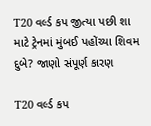T20 વર્લ્ડ કપ જીત્યા પછી શા માટે ટ્રેનમાં મુંબઈ પહોંચ્યા શિવમ દુબે? જાણો સંપૂર્ણ કારણ

T20 વર્લ્ડ કપ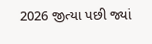2026 જીત્યા પછી જ્યાં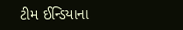ટીમ ઈન્ડિયાના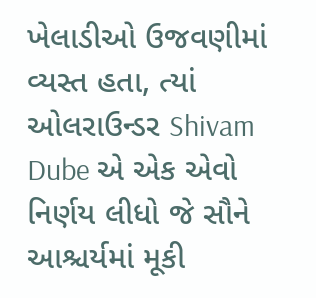ખેલાડીઓ ઉજવણીમાં વ્યસ્ત હતા, ત્યાં ઓલરાઉન્ડર Shivam Dube એ એક એવો નિર્ણય લીધો જે સૌને આશ્ચર્યમાં મૂકી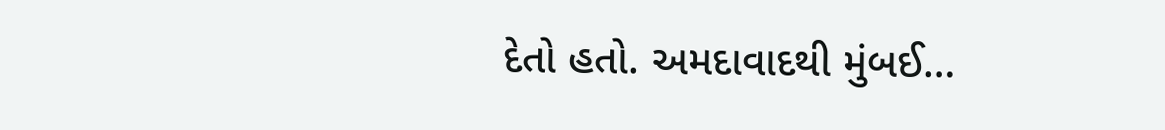દેતો હતો. અમદાવાદથી મુંબઈ…